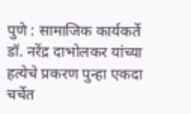पुणे : सामाजिक कार्यकर्ते डॉ. नरेंद्र दाभोलकर यांच्या हत्येचे प्रकरण पुन्हा एकदा चर्चेत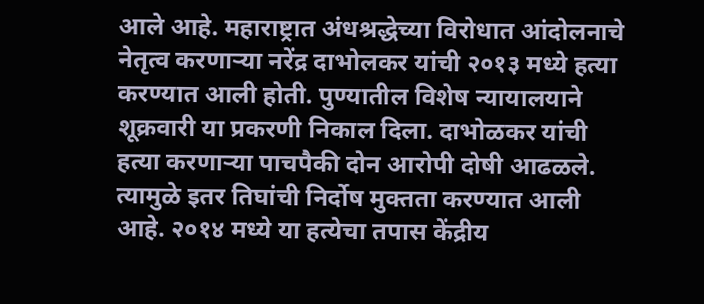आले आहे. महाराष्ट्रात अंधश्रद्धेच्या विरोधात आंदोलनाचे नेतृत्व करणाऱ्या नरेंद्र दाभोलकर यांची २०१३ मध्ये हत्या करण्यात आली होती. पुण्यातील विशेष न्यायालयाने शूक्रवारी या प्रकरणी निकाल दिला. दाभोळकर यांची हत्या करणाऱ्या पाचपैकी दोन आरोपी दोषी आढळले. त्यामुळे इतर तिघांची निर्दोष मुक्तता करण्यात आली आहे. २०१४ मध्ये या हत्येचा तपास केंद्रीय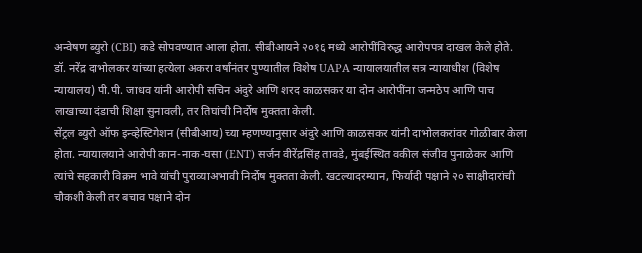अन्वेषण ब्युरो (CBI) कडे सोपवण्यात आला होता. सीबीआयने २०१६ मध्ये आरोपींविरुद्ध आरोपपत्र दाखल केले होते.
डॉ. नरेंद्र दाभोलकर यांच्या हत्येला अकरा वर्षांनंतर पुण्यातील विशेष UAPA न्यायालयातील सत्र न्यायाधीश (विशेष न्यायालय) पी.पी. जाधव यांनी आरोपी सचिन अंदुरे आणि शरद काळसकर या दोन आरोपींना जन्मठेप आणि पाच लाखाच्या दंडाची शिक्षा सुनावली, तर तिघांची निर्दोष मुक्तता केली.
सेंट्रल ब्युरो ऑफ इन्व्हेस्टिगेशन (सीबीआय) च्या म्हणण्यानुसार अंदुरे आणि काळसकर यांनी दाभोलकरांवर गोळीबार केला होता. न्यायालयाने आरोपी कान-नाक-घसा (ENT) सर्जन वीरेंद्रसिंह तावडे, मुंबईस्थित वकील संजीव पुनाळेकर आणि त्यांचे सहकारी विक्रम भावे यांची पुराव्याअभावी निर्दोष मुक्तता केली. खटल्यादरम्यान, फिर्यादी पक्षाने २० साक्षीदारांची चौकशी केली तर बचाव पक्षाने दोन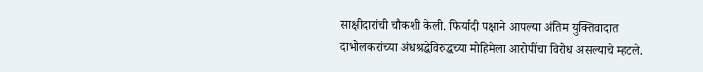साक्षीदारांची चौकशी केली. फिर्यादी पक्षाने आपल्या अंतिम युक्तिवादात दाभोलकरांच्या अंधश्रद्धेविरुद्धच्या मोहिमेला आरोपींचा विरोध असल्याचे म्हटले.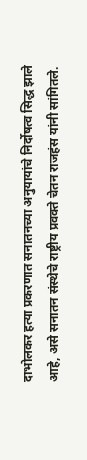दाभोलकर हत्या प्रकरणात सनातनच्या अनुयायांचे निर्दोषत्व सिद्ध झाले आहे, असे सनातन संस्थेचे राष्ट्रीय प्रवक्ते चेतन राजहंस यांनी सांगितले.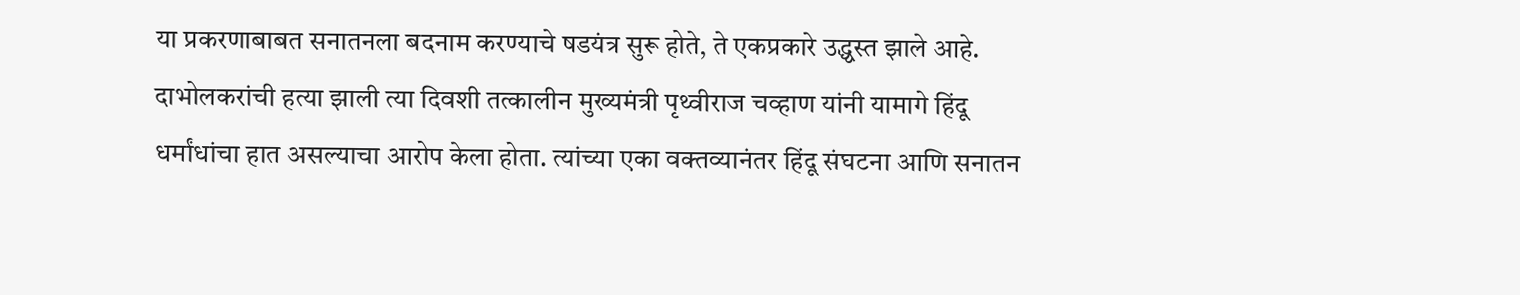या प्रकरणाबाबत सनातनला बदनाम करण्याचे षडयंत्र सुरू होते, ते एकप्रकारे उद्ध्वस्त झाले आहे. दाभोलकरांची हत्या झाली त्या दिवशी तत्कालीन मुख्यमंत्री पृथ्वीराज चव्हाण यांनी यामागे हिंदू धर्मांधांचा हात असल्याचा आरोप केला होता. त्यांच्या एका वक्तव्यानंतर हिंदू संघटना आणि सनातन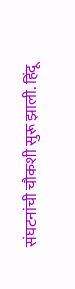संघटनांची चौकशी सुरू झाली. हिंदू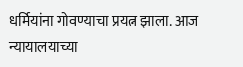धर्मियांना गोवण्याचा प्रयत्न झाला. आज न्यायालयाच्या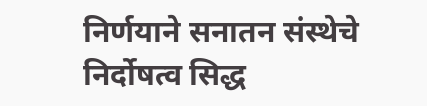निर्णयाने सनातन संस्थेचे निर्दोषत्व सिद्ध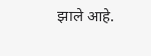झाले आहे.